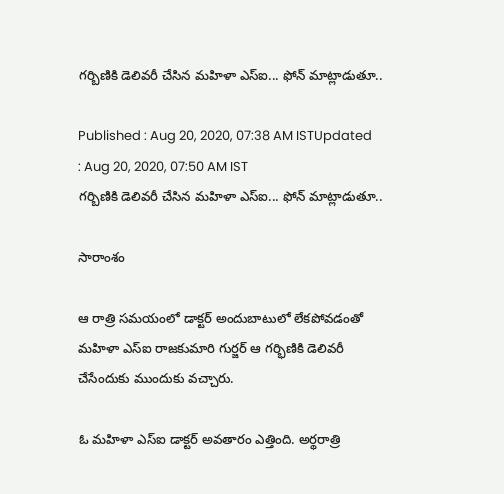గర్బిణికి డెలివరీ చేసిన మహిళా ఎస్ఐ... ఫోన్ మాట్లాడుతూ..

Published : Aug 20, 2020, 07:38 AM ISTUpdated : Aug 20, 2020, 07:50 AM IST
గర్బిణికి డెలివరీ చేసిన మహిళా ఎస్ఐ... ఫోన్ మాట్లాడుతూ..

సారాంశం

ఆ రాత్రి సమయంలో డాక్టర్ అందుబాటులో లేక‌పోవ‌డంతో మ‌హిళా ఎస్ఐ రాజ‌కుమారి గుర్జర్ ఆ గ‌ర్భిణికి డెలివ‌రీ చేసేందుకు ముందుకు వ‌చ్చారు.

ఓ మహిళా ఎస్ఐ డాక్టర్ అవతారం ఎత్తింది. అర్థరాత్రి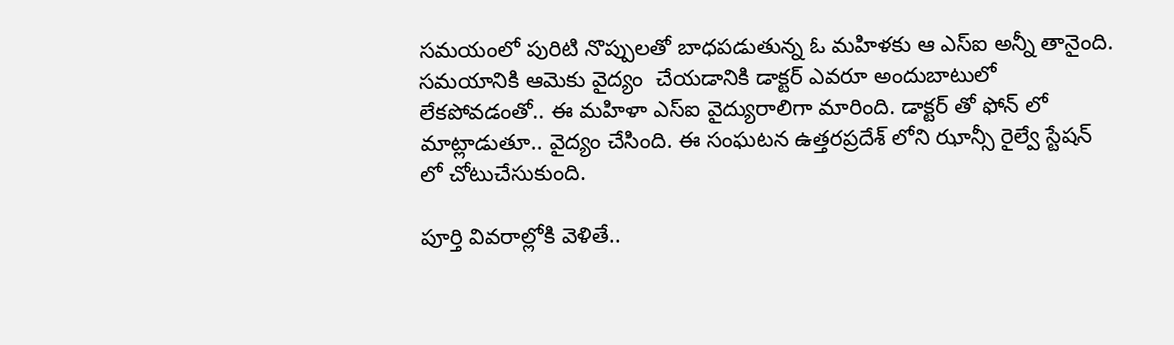సమయంలో పురిటి నొప్పులతో బాధపడుతున్న ఓ మహిళకు ఆ ఎస్ఐ అన్నీ తానైంది. సమయానికి ఆమెకు వైద్యం  చేయడానికి డాక్టర్ ఎవరూ అందుబాటులో లేకపోవడంతో.. ఈ మహిళా ఎస్ఐ వైద్యురాలిగా మారింది. డాక్టర్ తో ఫోన్ లో మాట్లాడుతూ.. వైద్యం చేసింది. ఈ సంఘటన ఉత్తరప్రదేశ్ లోని ఝాన్సీ రైల్వే స్టేషన్ లో చోటుచేసుకుంది.

పూర్తి వివరాల్లోకి వెళితే..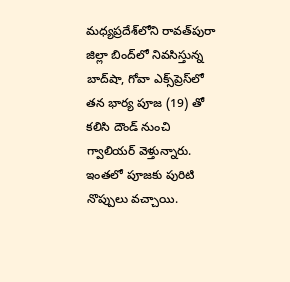మధ్యప్రదేశ్‌లోని రావత్‌పురా జిల్లా బింద్‌లో నివసిస్తున్న బాద్‌షా, గోవా ఎక్స్‌ప్రెస్‌లో తన భార్య పూజ (19) తో కలిసి దౌండ్ నుంచి గ్వాలియర్ వెళ్తున్నారు. ఇంత‌లో పూజకు పురిటి నొప్పులు వచ్చాయి.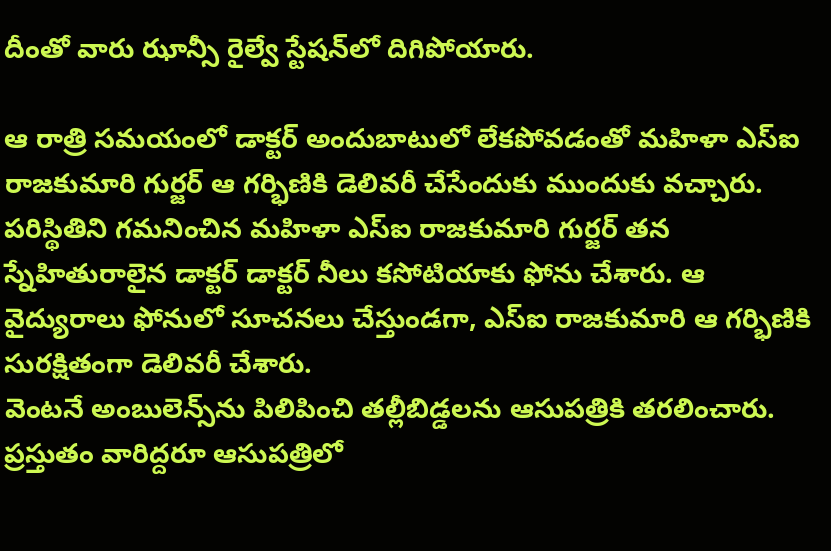దీంతో వారు ఝాన్సీ రైల్వే స్టేష‌న్‌లో దిగిపోయారు.

ఆ రాత్రి సమయంలో డాక్టర్ అందుబాటులో లేక‌పోవ‌డంతో మ‌హిళా ఎస్ఐ రాజ‌కుమారి గుర్జర్ ఆ గ‌ర్భిణికి డెలివ‌రీ చేసేందుకు ముందుకు వ‌చ్చారు.
పరిస్థితిని గ‌మ‌నించిన మ‌హిళా ఎస్‌ఐ రాజ‌కుమారి గుర్జర్‌ తన స్నేహితురాలైన‌ డాక్టర్ డాక్టర్ నీలు కసోటియాకు ఫోను చేశారు. ఆ వైద్యురాలు ఫోనులో సూచ‌న‌లు చేస్తుండ‌గా, ఎస్ఐ రాజ‌కుమారి ఆ గ‌ర్భిణికి సుర‌క్షితంగా డెలివ‌రీ చేశారు.
వెంట‌నే అంబులెన్స్‌ను పి‌లిపించి త‌ల్లీబిడ్డ‌లను ఆసుప‌త్రికి త‌ర‌లించారు. ప్ర‌స్తుతం వారిద్ద‌రూ ఆసుప‌త్రిలో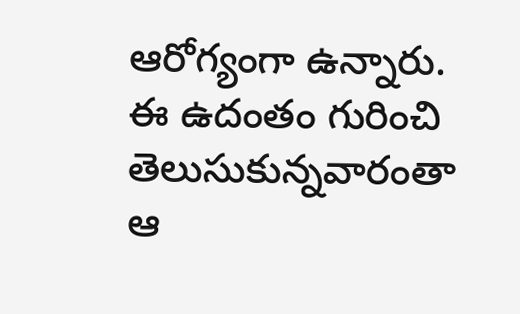ఆరోగ్యంగా ఉన్నారు. ఈ ఉదంతం గురించి తెలుసుకున్న‌వారంతా ఆ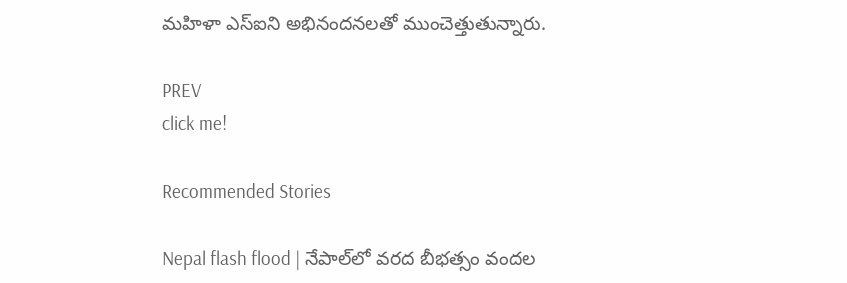మ‌హిళా ఎస్ఐని అభినంద‌న‌ల‌తో ముంచెత్తుతున్నారు.

PREV
click me!

Recommended Stories

Nepal flash flood | నేపాల్‌లో వరద బీభత్సం వందల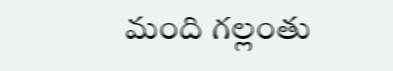మంది గల్లంతు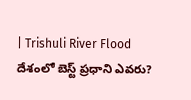| Trishuli River Flood
దేశంలో బెస్ట్ ప్రధాని ఎవరు?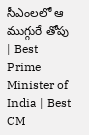సీఎంలలో ఆ ముగ్గురే తోపు | Best Prime Minister of India | Best CM